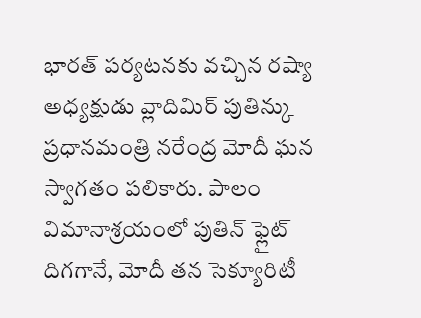భారత్ పర్యటనకు వచ్చిన రష్యా అధ్యక్షుడు వ్లాదిమిర్ పుతిన్కు ప్రధానమంత్రి నరేంద్ర మోదీ ఘన స్వాగతం పలికారు. పాలం విమానాశ్రయంలో పుతిన్ ఫ్లైట్ దిగగానే, మోదీ తన సెక్యూరిటీ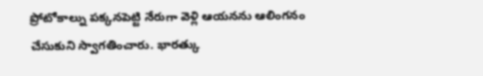ప్రోటోకాల్ను పక్కనపెట్టి నేరుగా వెళ్లి ఆయనను ఆలింగనం చేసుకుని స్వాగతించారు. భారత్కు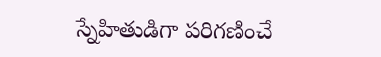స్నేహితుడిగా పరిగణించే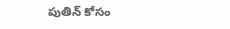పుతిన్ కోసం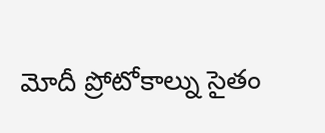మోదీ ప్రోటోకాల్ను సైతం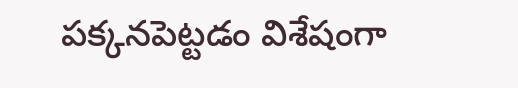పక్కనపెట్టడం విశేషంగా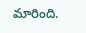మారింది.